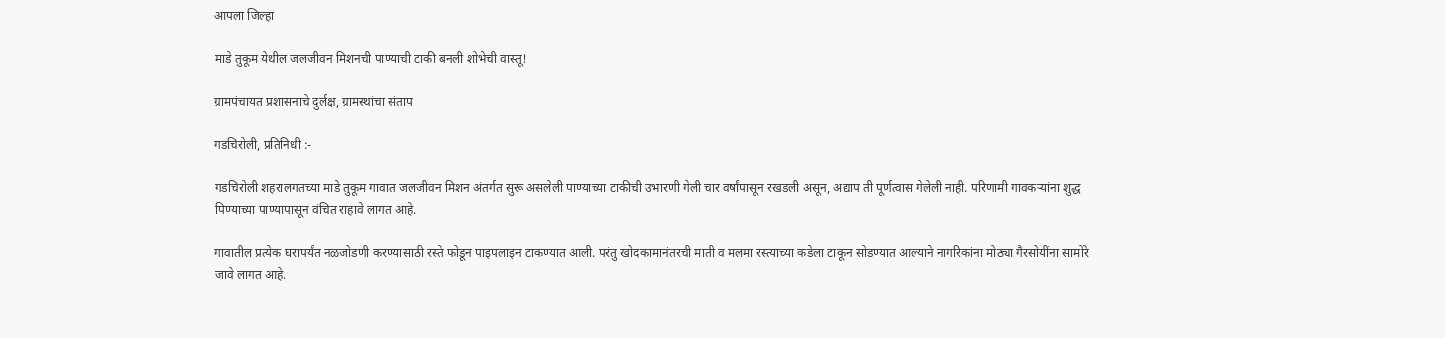आपला जिल्हा

माडे तुकूम येथील जलजीवन मिशनची पाण्याची टाकी बनली शोभेची वास्तू!

ग्रामपंचायत प्रशासनाचे दुर्लक्ष, ग्रामस्थांचा संताप

गडचिरोली, प्रतिनिधी :-

गडचिरोली शहरालगतच्या माडे तुकूम गावात जलजीवन मिशन अंतर्गत सुरू असलेली पाण्याच्या टाकीची उभारणी गेली चार वर्षांपासून रखडली असून, अद्याप ती पूर्णत्वास गेलेली नाही. परिणामी गावकऱ्यांना शुद्ध पिण्याच्या पाण्यापासून वंचित राहावे लागत आहे.

गावातील प्रत्येक घरापर्यंत नळजोडणी करण्यासाठी रस्ते फोडून पाइपलाइन टाकण्यात आली. परंतु खोदकामानंतरची माती व मलमा रस्त्याच्या कडेला टाकून सोडण्यात आल्याने नागरिकांना मोठ्या गैरसोयींना सामोरे जावे लागत आहे.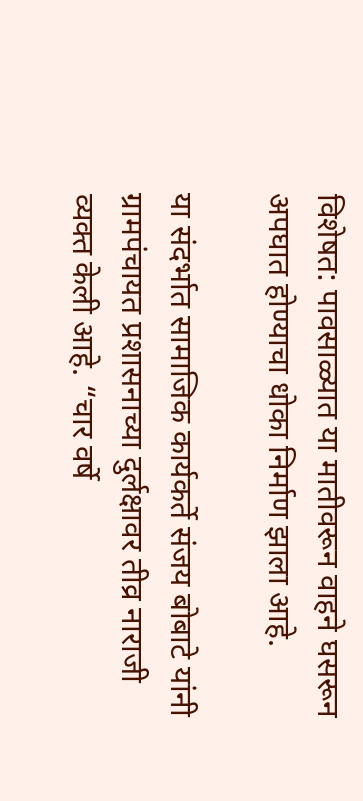विशेषत: पावसाळ्यात या मातीवरून वाहने घसरून अपघात होण्याचा धोका निर्माण झाला आहे.

या संदर्भात सामाजिक कार्यकर्ते संजय बोबाटे यांनी ग्रामपंचायत प्रशासनाच्या दुर्लक्षावर तीव्र नाराजी व्यक्त केली आहे. “चार वर्षे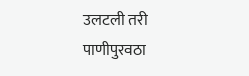उलटली तरी पाणीपुरवठा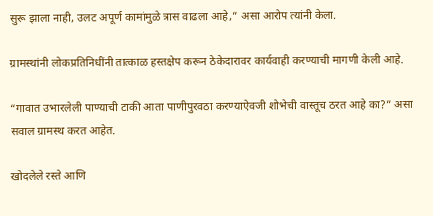सुरू झाला नाही, उलट अपूर्ण कामांमुळे त्रास वाढला आहे,” असा आरोप त्यांनी केला.

ग्रामस्थांनी लोकप्रतिनिधींनी तात्काळ हस्तक्षेप करून ठेकेदारावर कार्यवाही करण्याची मागणी केली आहे.

“गावात उभारलेली पाण्याची टाकी आता पाणीपुरवठा करण्याऐवजी शोभेची वास्तूच ठरत आहे का?” असा सवाल ग्रामस्थ करत आहेत.

खोदलेले रस्ते आणि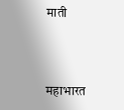माती



महाभारत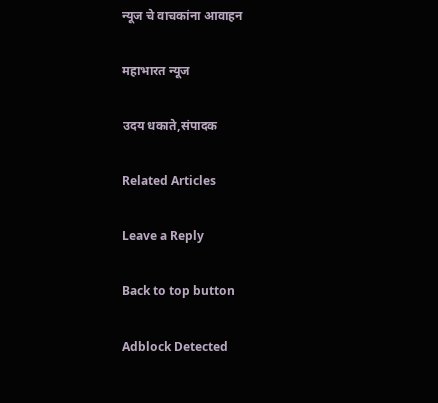न्यूज चे वाचकांना आवाहन

महाभारत न्यूज

उदय धकाते,संपादक

Related Articles

Leave a Reply

Back to top button

Adblock Detected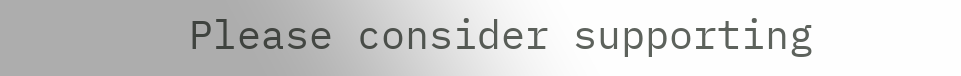Please consider supporting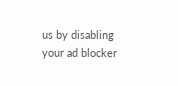us by disabling your ad blocker